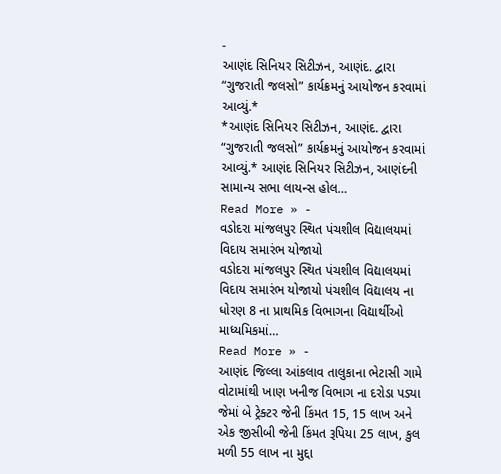-
આણંદ સિનિયર સિટીઝન, આણંદ. દ્વારા “ગુજરાતી જલસો” કાર્યક્રમનું આયોજન કરવામાં આવ્યું.*
*આણંદ સિનિયર સિટીઝન, આણંદ. દ્વારા “ગુજરાતી જલસો” કાર્યક્રમનું આયોજન કરવામાં આવ્યું.* આણંદ સિનિયર સિટીઝન, આણંદની સામાન્ય સભા લાયન્સ હોલ…
Read More » -
વડોદરા માંજલપુર સ્થિત પંચશીલ વિદ્યાલયમાં વિદાય સમારંભ યોજાયો
વડોદરા માંજલપુર સ્થિત પંચશીલ વિદ્યાલયમાં વિદાય સમારંભ યોજાયો પંચશીલ વિદ્યાલય ના ધોરણ 8 ના પ્રાથમિક વિભાગના વિદ્યાર્થીઓ માધ્યમિકમાં…
Read More » -
આણંદ જિલ્લા આંકલાવ તાલુકાના ભેટાસી ગામે વોટામાંથી ખાણ ખનીજ વિભાગ ના દરોડા પડ્યા જેમાં બે ટ્રેક્ટર જેની કિંમત 15, 15 લાખ અને એક જીસીબી જેની કિંમત રૂપિયા 25 લાખ, કુલ મળી 55 લાખ ના મુદ્દા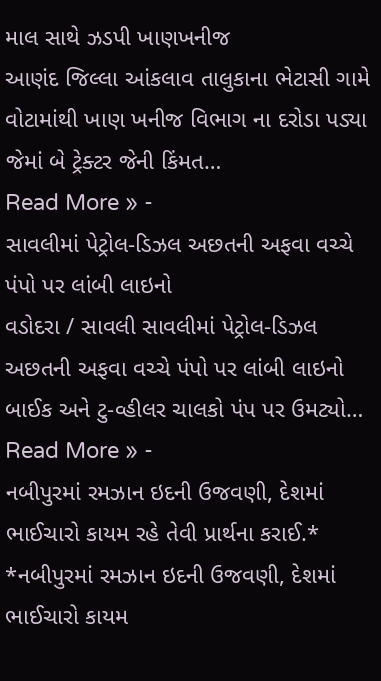માલ સાથે ઝડપી ખાણખનીજ
આણંદ જિલ્લા આંકલાવ તાલુકાના ભેટાસી ગામે વોટામાંથી ખાણ ખનીજ વિભાગ ના દરોડા પડ્યા જેમાં બે ટ્રેક્ટર જેની કિંમત…
Read More » -
સાવલીમાં પેટ્રોલ-ડિઝલ અછતની અફવા વચ્ચે પંપો પર લાંબી લાઇનો
વડોદરા / સાવલી સાવલીમાં પેટ્રોલ-ડિઝલ અછતની અફવા વચ્ચે પંપો પર લાંબી લાઇનો બાઈક અને ટુ-વ્હીલર ચાલકો પંપ પર ઉમટ્યો…
Read More » -
નબીપુરમાં રમઝાન ઇદની ઉજવણી, દેશમાં ભાઈચારો કાયમ રહે તેવી પ્રાર્થના કરાઈ.*
*નબીપુરમાં રમઝાન ઇદની ઉજવણી, દેશમાં ભાઈચારો કાયમ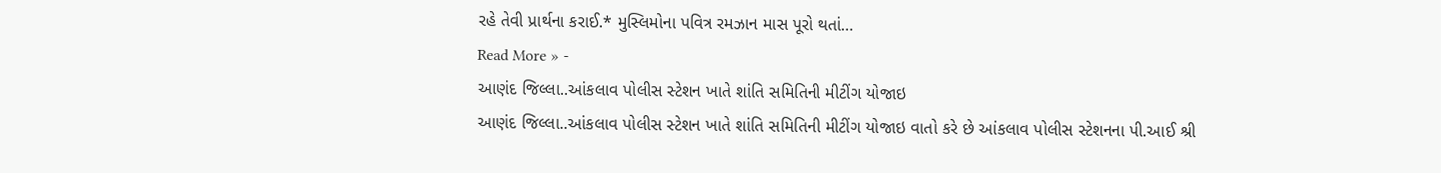રહે તેવી પ્રાર્થના કરાઈ.* મુસ્લિમોના પવિત્ર રમઝાન માસ પૂરો થતાં…
Read More » -
આણંદ જિલ્લા..આંકલાવ પોલીસ સ્ટેશન ખાતે શાંતિ સમિતિની મીટીંગ યોજાઇ
આણંદ જિલ્લા..આંકલાવ પોલીસ સ્ટેશન ખાતે શાંતિ સમિતિની મીટીંગ યોજાઇ વાતો કરે છે આંકલાવ પોલીસ સ્ટેશનના પી.આઈ શ્રી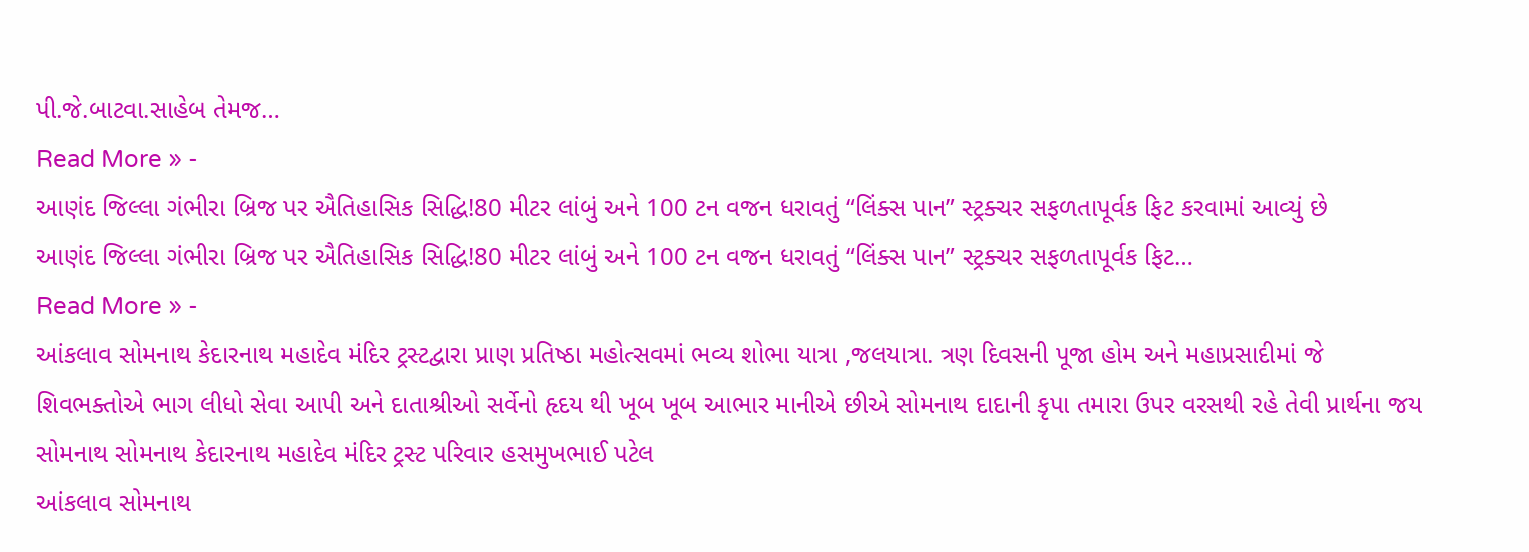પી.જે.બાટવા.સાહેબ તેમજ…
Read More » -
આણંદ જિલ્લા ગંભીરા બ્રિજ પર ઐતિહાસિક સિદ્ધિ!80 મીટર લાંબું અને 100 ટન વજન ધરાવતું “લિંક્સ પાન” સ્ટ્રક્ચર સફળતાપૂર્વક ફિટ કરવામાં આવ્યું છે
આણંદ જિલ્લા ગંભીરા બ્રિજ પર ઐતિહાસિક સિદ્ધિ!80 મીટર લાંબું અને 100 ટન વજન ધરાવતું “લિંક્સ પાન” સ્ટ્રક્ચર સફળતાપૂર્વક ફિટ…
Read More » -
આંકલાવ સોમનાથ કેદારનાથ મહાદેવ મંદિર ટ્રસ્ટદ્વારા પ્રાણ પ્રતિષ્ઠા મહોત્સવમાં ભવ્ય શોભા યાત્રા ,જલયાત્રા. ત્રણ દિવસની પૂજા હોમ અને મહાપ્રસાદીમાં જે શિવભક્તોએ ભાગ લીધો સેવા આપી અને દાતાશ્રીઓ સર્વેનો હૃદય થી ખૂબ ખૂબ આભાર માનીએ છીએ સોમનાથ દાદાની કૃપા તમારા ઉપર વરસથી રહે તેવી પ્રાર્થના જય સોમનાથ સોમનાથ કેદારનાથ મહાદેવ મંદિર ટ્રસ્ટ પરિવાર હસમુખભાઈ પટેલ
આંકલાવ સોમનાથ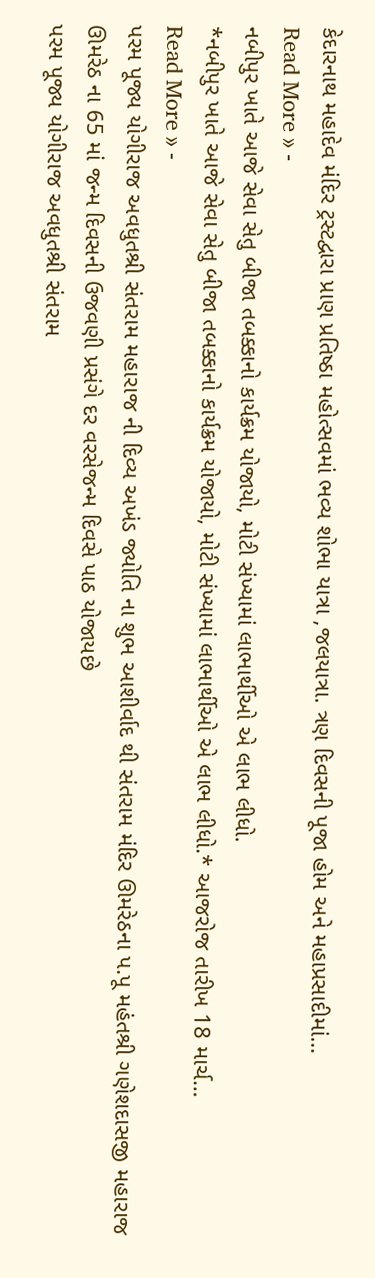કેદારનાથ મહાદેવ મંદિર ટ્રસ્ટદ્વારા પ્રાણ પ્રતિષ્ઠા મહોત્સવમાં ભવ્ય શોભા યાત્રા ,જલયાત્રા. ત્રણ દિવસની પૂજા હોમ અને મહાપ્રસાદીમાં…
Read More » -
નબીપુર ખાતે આજે સેવા સેતુ બીજા તબક્કાનો કાર્યક્રમ યોજાયો, મોટી સંખ્યામાં લાભાર્થીઓ એ લાભ લીધો.
*નબીપુર ખાતે આજે સેવા સેતુ બીજા તબક્કાનો કાર્યક્રમ યોજાયો, મોટી સંખ્યામાં લાભાર્થીઓ એ લાભ લીધો.* આજરોજ તારીખ 18 માર્ચ…
Read More » -
પરમ પૂજ્ય યોગીરાજ અવધુતશ્રી સંતરામ મહારાજ ની દિવ્ય અખંડ જ્યોતિ ના શુભ આશીર્વાદ થી સંતરામ મંદિર ઊમરેઠના પ.પૂ મહંતશ્રી ગણેશદાસજી મહારાજ ઊમરેઠ ના 65 માં જન્મ દિવસની ઉજવણી પ્રસંગે દર વરસેજન્મ દિવસે પાઠ યોજાયછે
પરમ પૂજ્ય યોગીરાજ અવધુતશ્રી સંતરામ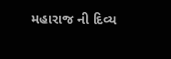મહારાજ ની દિવ્ય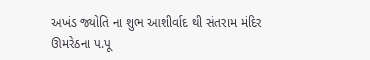અખંડ જ્યોતિ ના શુભ આશીર્વાદ થી સંતરામ મંદિર ઊમરેઠના પ.પૂ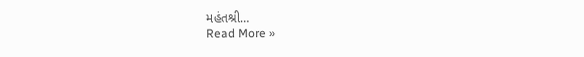મહંતશ્રી…
Read More »